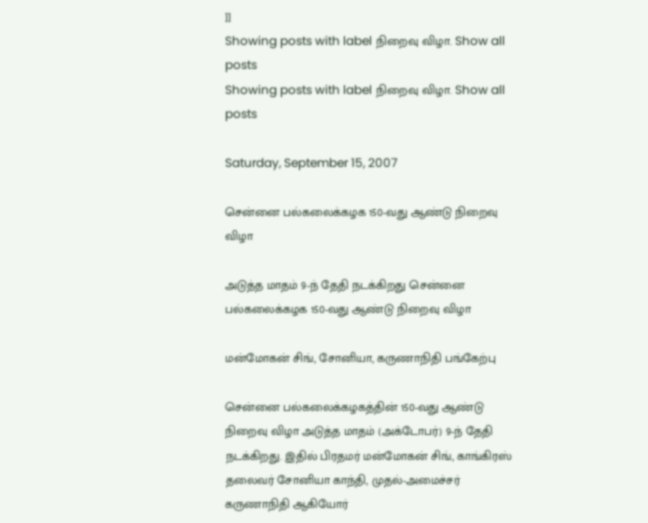]]
Showing posts with label நிறைவு விழா. Show all posts
Showing posts with label நிறைவு விழா. Show all posts

Saturday, September 15, 2007

சென்னை பல்கலைக்கழக 150-வது ஆண்டு நிறைவு விழா

அடுத்த மாதம் 9-ந் தேதி நடக்கிறது சென்னை பல்கலைக்கழக 150-வது ஆண்டு நிறைவு விழா

மன்மோகன் சிங், சோனியா, கருணாநிதி பங்கேற்பு

சென்னை பல்கலைக்கழகத்தின் 150-வது ஆண்டு நிறைவு விழா அடுத்த மாதம் (அக்டோபர்) 9-ந் தேதி நடக்கிறது. இதில் பிரதமர் மன்மோகன் சிங், காங்கிரஸ் தலைவர் சோனியா காந்தி, முதல்-அமைச்சர் கருணாநிதி ஆகியோர்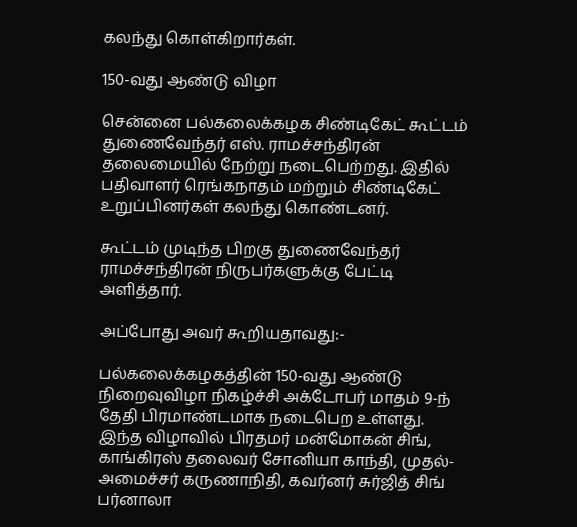கலந்து கொள்கிறார்கள்.

150-வது ஆண்டு விழா

சென்னை பல்கலைக்கழக சிண்டிகேட் கூட்டம் துணைவேந்தர் எஸ். ராமச்சந்திரன் தலைமையில் நேற்று நடைபெற்றது. இதில் பதிவாளர் ரெங்கநாதம் மற்றும் சிண்டிகேட் உறுப்பினர்கள் கலந்து கொண்டனர்.

கூட்டம் முடிந்த பிறகு துணைவேந்தர் ராமச்சந்திரன் நிருபர்களுக்கு பேட்டி அளித்தார்.

அப்போது அவர் கூறியதாவது:-

பல்கலைக்கழகத்தின் 150-வது ஆண்டு நிறைவுவிழா நிகழ்ச்சி அக்டோபர் மாதம் 9-ந் தேதி பிரமாண்டமாக நடைபெற உள்ளது. இந்த விழாவில் பிரதமர் மன்மோகன் சிங், காங்கிரஸ் தலைவர் சோனியா காந்தி, முதல்-அமைச்சர் கருணாநிதி, கவர்னர் சுர்ஜித் சிங் பர்னாலா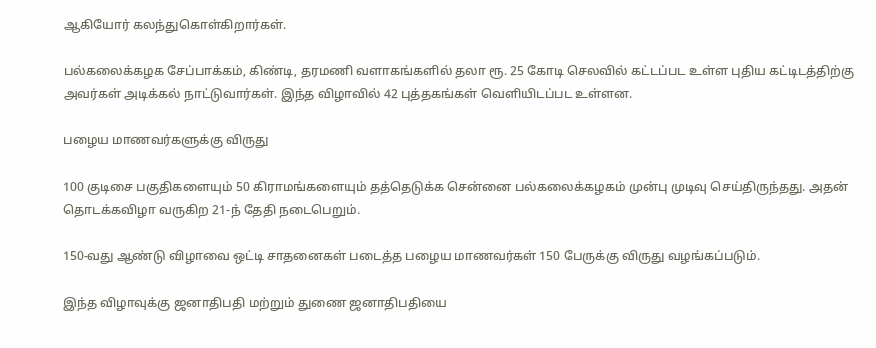ஆகியோர் கலந்துகொள்கிறார்கள்.

பல்கலைக்கழக சேப்பாக்கம், கிண்டி, தரமணி வளாகங்களில் தலா ரூ. 25 கோடி செலவில் கட்டப்பட உள்ள புதிய கட்டிடத்திற்கு அவர்கள் அடிக்கல் நாட்டுவார்கள். இந்த விழாவில் 42 புத்தகங்கள் வெளியிடப்பட உள்ளன.

பழைய மாணவர்களுக்கு விருது

100 குடிசை பகுதிகளையும் 50 கிராமங்களையும் தத்தெடுக்க சென்னை பல்கலைக்கழகம் முன்பு முடிவு செய்திருந்தது. அதன் தொடக்கவிழா வருகிற 21-ந் தேதி நடைபெறும்.

150-வது ஆண்டு விழாவை ஒட்டி சாதனைகள் படைத்த பழைய மாணவர்கள் 150 பேருக்கு விருது வழங்கப்படும்.

இந்த விழாவுக்கு ஜனாதிபதி மற்றும் துணை ஜனாதிபதியை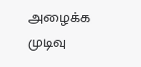அழைக்க முடிவு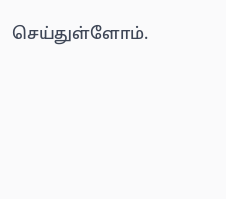செய்துள்ளோம்.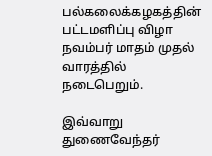பல்கலைக்கழகத்தின் பட்டமளிப்பு விழா நவம்பர் மாதம் முதல் வாரத்தில் நடைபெறும்.

இவ்வாறு துணைவேந்தர்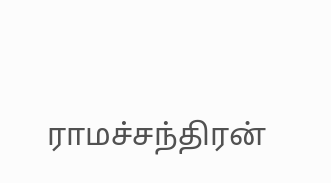ராமச்சந்திரன்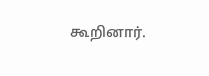கூறினார்.